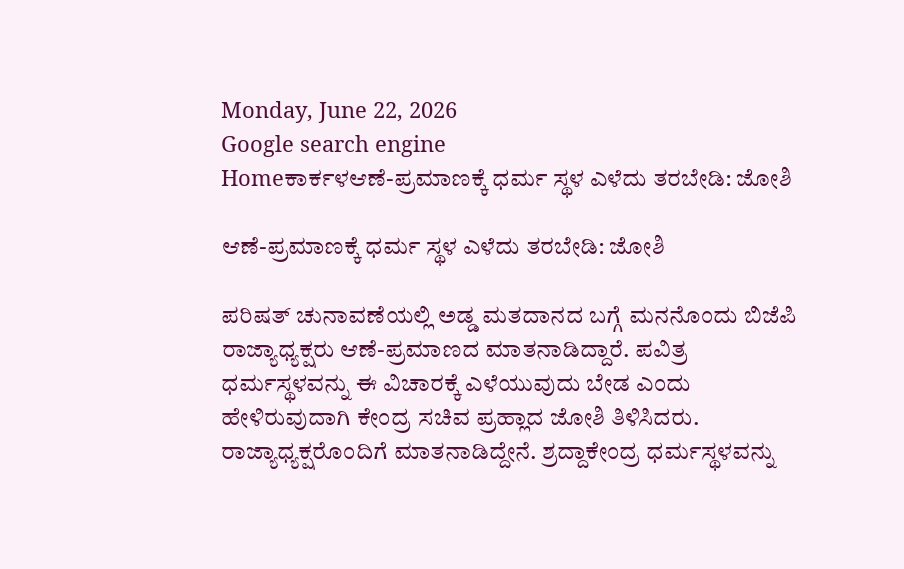Monday, June 22, 2026
Google search engine
Homeಕಾರ್ಕಳಆಣೆ-ಪ್ರಮಾಣಕ್ಕೆ ಧರ್ಮ ಸ್ಥಳ ಎಳೆದು ತರಬೇಡಿ: ಜೋಶಿ

ಆಣೆ-ಪ್ರಮಾಣಕ್ಕೆ ಧರ್ಮ ಸ್ಥಳ ಎಳೆದು ತರಬೇಡಿ: ಜೋಶಿ

ಪರಿಷತ್‌ ಚುನಾವಣೆಯಲ್ಲಿ ಅಡ್ಡ ಮತದಾನದ ಬಗ್ಗೆ ಮನನೊಂದು ಬಿಜೆಪಿ ರಾಜ್ಯಾಧ್ಯಕ್ಷರು ಆಣೆ-ಪ್ರಮಾಣದ ಮಾತನಾಡಿದ್ದಾರೆ. ಪವಿತ್ರ ಧರ್ಮಸ್ಥಳವನ್ನು ಈ ವಿಚಾರಕ್ಕೆ ಎಳೆಯುವುದು ಬೇಡ ಎಂದು ಹೇಳಿರುವುದಾಗಿ ಕೇಂದ್ರ ಸಚಿವ ಪ್ರಹ್ಲಾದ ಜೋಶಿ ತಿಳಿಸಿದರು. ರಾಜ್ಯಾಧ್ಯಕ್ಷರೊಂದಿಗೆ ಮಾತನಾಡಿದ್ದೇನೆ. ಶ್ರದ್ದಾಕೇಂದ್ರ ಧರ್ಮಸ್ಥಳವನ್ನು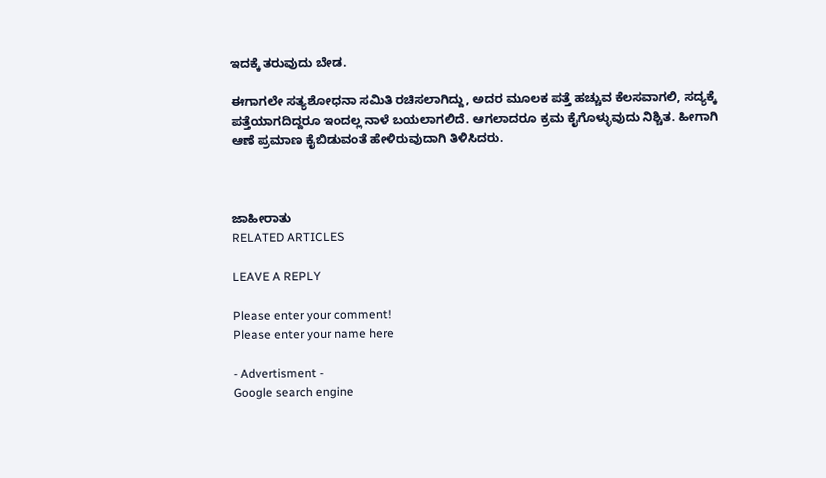ಇದಕ್ಕೆ ತರುವುದು ಬೇಡ.

ಈಗಾಗಲೇ ಸತ್ಯಶೋಧನಾ ಸಮಿತಿ ರಚಿಸಲಾಗಿದ್ದು, ಅದರ ಮೂಲಕ ಪತ್ತೆ ಹಚ್ಚುವ ಕೆಲಸವಾಗಲಿ, ಸದ್ಯಕ್ಕೆ ಪತ್ತೆಯಾಗದಿದ್ದರೂ ಇಂದಲ್ಲ ನಾಳೆ ಬಯಲಾಗಲಿದೆ. ಆಗಲಾದರೂ ಕ್ರಮ ಕೈಗೊಳ್ಳುವುದು ನಿಶ್ಚಿತ. ಹೀಗಾಗಿ ಆಣೆ ಪ್ರಮಾಣ ಕೈಬಿಡುವಂತೆ ಹೇಳಿರುವುದಾಗಿ ತಿಳಿಸಿದರು.



ಜಾಹೀರಾತು
RELATED ARTICLES

LEAVE A REPLY

Please enter your comment!
Please enter your name here

- Advertisment -
Google search engine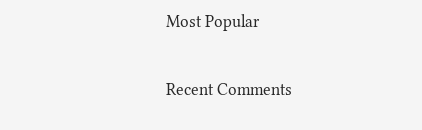Most Popular

Recent Comments